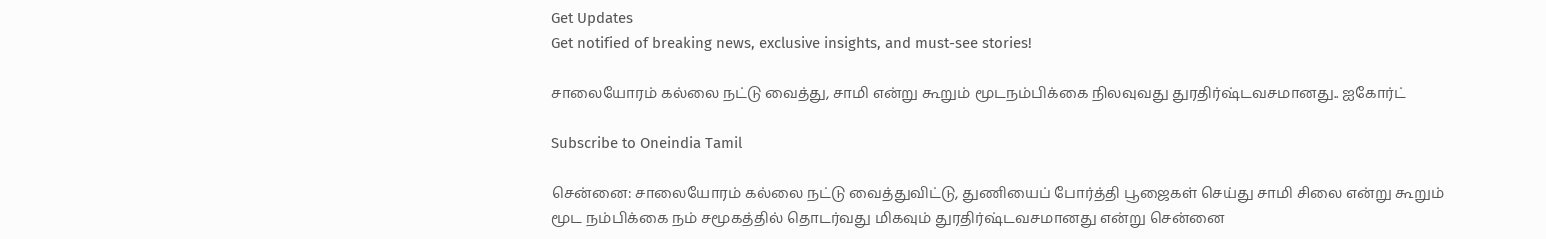Get Updates
Get notified of breaking news, exclusive insights, and must-see stories!

சாலையோரம் கல்லை நட்டு வைத்து, சாமி என்று கூறும் மூடநம்பிக்கை நிலவுவது துரதிர்ஷ்டவசமானது.. ஐகோர்ட்

Subscribe to Oneindia Tamil

சென்னை: சாலையோரம் கல்லை நட்டு வைத்துவிட்டு, துணியைப் போர்த்தி பூஜைகள் செய்து சாமி சிலை என்று கூறும் மூட நம்பிக்கை நம் சமூகத்தில் தொடர்வது மிகவும் துரதிர்ஷ்டவசமானது என்று சென்னை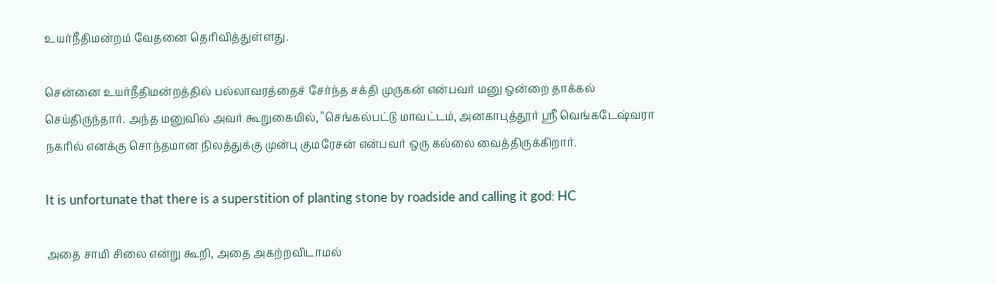உயர்நீதிமன்றம் வேதனை தெரிவித்துள்ளது.

சென்னை உயர்நீதிமன்றத்தில் பல்லாவரத்தைச் சேர்ந்த சக்தி முருகன் என்பவர் மனு ஒன்றை தாக்கல் செய்திருந்தார். அந்த மனுவில் அவர் கூறுகையில், "செங்கல்பட்டு மாவட்டம், அனகாபுத்தூர் ஸ்ரீ வெங்கடேஷ்வரா நகரில் எனக்கு சொந்தமான நிலத்துக்கு முன்பு குமரேசன் என்பவர் ஒரு கல்லை வைத்திருக்கிறார்.

It is unfortunate that there is a superstition of planting stone by roadside and calling it god: HC

அதை சாமி சிலை என்று கூறி, அதை அகற்றவிடாமல்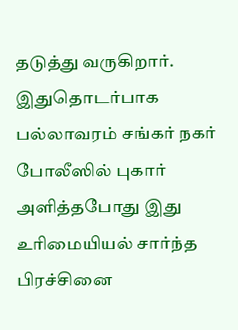தடுத்து வருகிறார். இதுதொடர்பாக பல்லாவரம் சங்கர் நகர் போலீஸில் புகார் அளித்தபோது இது உரிமையியல் சார்ந்த பிரச்சினை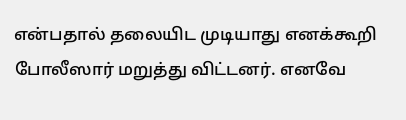என்பதால் தலையிட முடியாது எனக்கூறி போலீஸார் மறுத்து விட்டனர். எனவே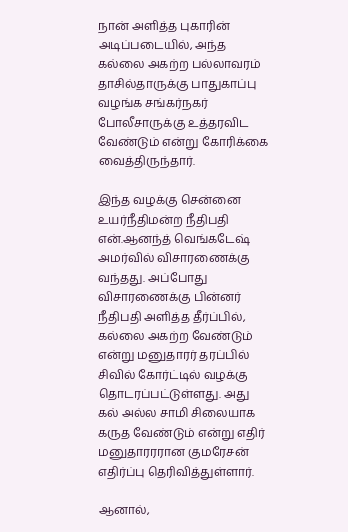நான் அளித்த புகாரின் அடிப்படையில், அந்த கல்லை அகற்ற பல்லாவரம் தாசில்தாருக்கு பாதுகாப்பு வழங்க சங்கர்நகர் போலீசாருக்கு உத்தரவிட வேண்டும் என்று கோரிக்கை வைத்திருந்தார்.

இந்த வழக்கு சென்னை உயர்நீதிமன்ற நீதிபதி என்.ஆனந்த் வெங்கடேஷ் அமர்வில் விசாரணைக்கு வந்தது. அப்போது விசாரணைக்கு பின்னர் நீதிபதி அளித்த தீர்ப்பில், கல்லை அகற்ற வேண்டும் என்று மனுதாரர் தரப்பில் சிவில் கோர்ட்டில் வழக்கு தொடரப்பட்டுள்ளது. அது கல் அல்ல சாமி சிலையாக கருத வேண்டும் என்று எதிர் மனுதாரரரான குமரேசன் எதிர்ப்பு தெரிவித்துள்ளார்.

ஆனால்,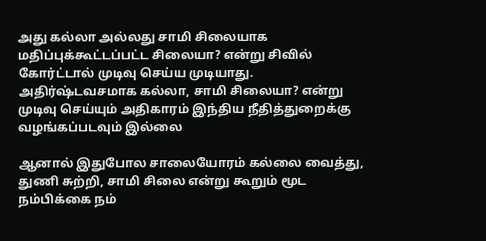அது கல்லா அல்லது சாமி சிலையாக மதிப்புக்கூட்டப்பட்ட சிலையா? என்று சிவில் கோர்ட்டால் முடிவு செய்ய முடியாது. அதிர்ஷ்டவசமாக கல்லா, சாமி சிலையா? என்று முடிவு செய்யும் அதிகாரம் இந்திய நீதித்துறைக்கு வழங்கப்படவும் இல்லை

ஆனால் இதுபோல சாலையோரம் கல்லை வைத்து, துணி சுற்றி, சாமி சிலை என்று கூறும் மூட நம்பிக்கை நம்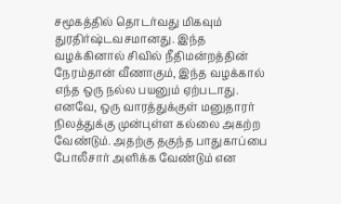சமூகத்தில் தொடர்வது மிகவும் துரதிர்ஷ்டவசமானது. இந்த வழக்கினால் சிவில் நீதிமன்றத்தின் நேரம்தான் வீணாகும், இந்த வழக்கால் எந்த ஒரு நல்ல பயனும் ஏற்படாது. எனவே, ஒரு வாரத்துக்குள் மனுதாரர் நிலத்துக்கு முன்புள்ள கல்லை அகற்ற வேண்டும். அதற்கு தகுந்த பாதுகாப்பை போலீசார் அளிக்க வேண்டும் என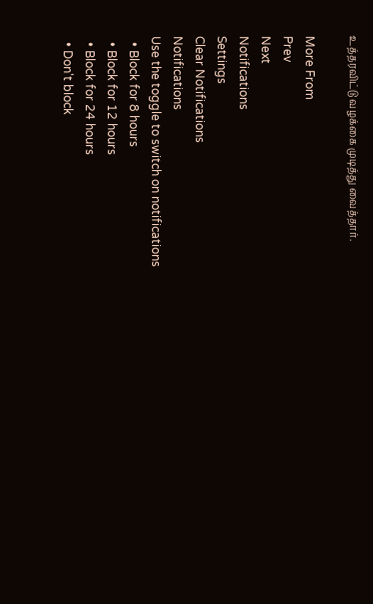உத்தரவிட்டு வழக்கை முடித்து வைத்தார்.

More From
Prev
Next
Notifications
Settings
Clear Notifications
Notifications
Use the toggle to switch on notifications
  • Block for 8 hours
  • Block for 12 hours
  • Block for 24 hours
  • Don't block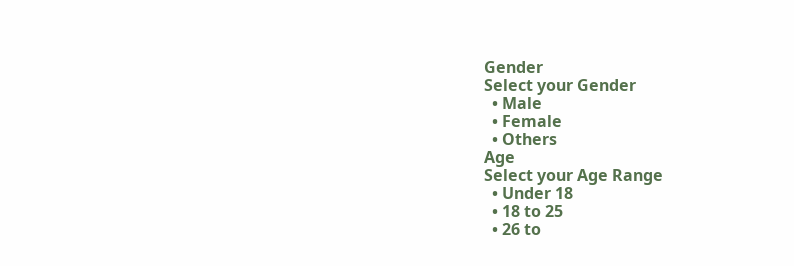Gender
Select your Gender
  • Male
  • Female
  • Others
Age
Select your Age Range
  • Under 18
  • 18 to 25
  • 26 to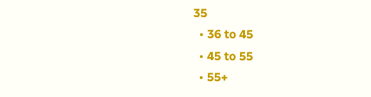35
  • 36 to 45
  • 45 to 55
  • 55+